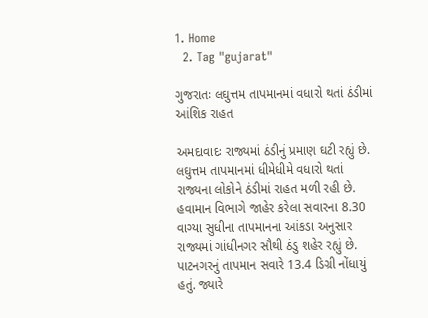1. Home
  2. Tag "gujarat"

ગુજરાતઃ લઘુત્તમ તાપમાનમાં વધારો થતાં ઠંડીમાં આંશિક રાહત

અમદાવાદઃ રાજ્યમાં ઠંડીનું પ્રમાણ ઘટી રહ્યું છે. લઘુત્તમ તાપમાનમાં ધીમેધીમે વધારો થતાં રાજ્યના લોકોને ઠંડીમાં રાહત મળી રહી છે. હવામાન વિભાગે જાહેર કરેલા સવારના 8.30 વાગ્યા સુધીના તાપમાનના આંકડા અનુસાર રાજ્યમાં ગાંધીનગર સૌથી ઠંડુ શહેર રહ્યું છે. પાટનગરનું તાપમાન સવારે 13.4 ડિગ્રી નોંધાયું હતું. જ્યારે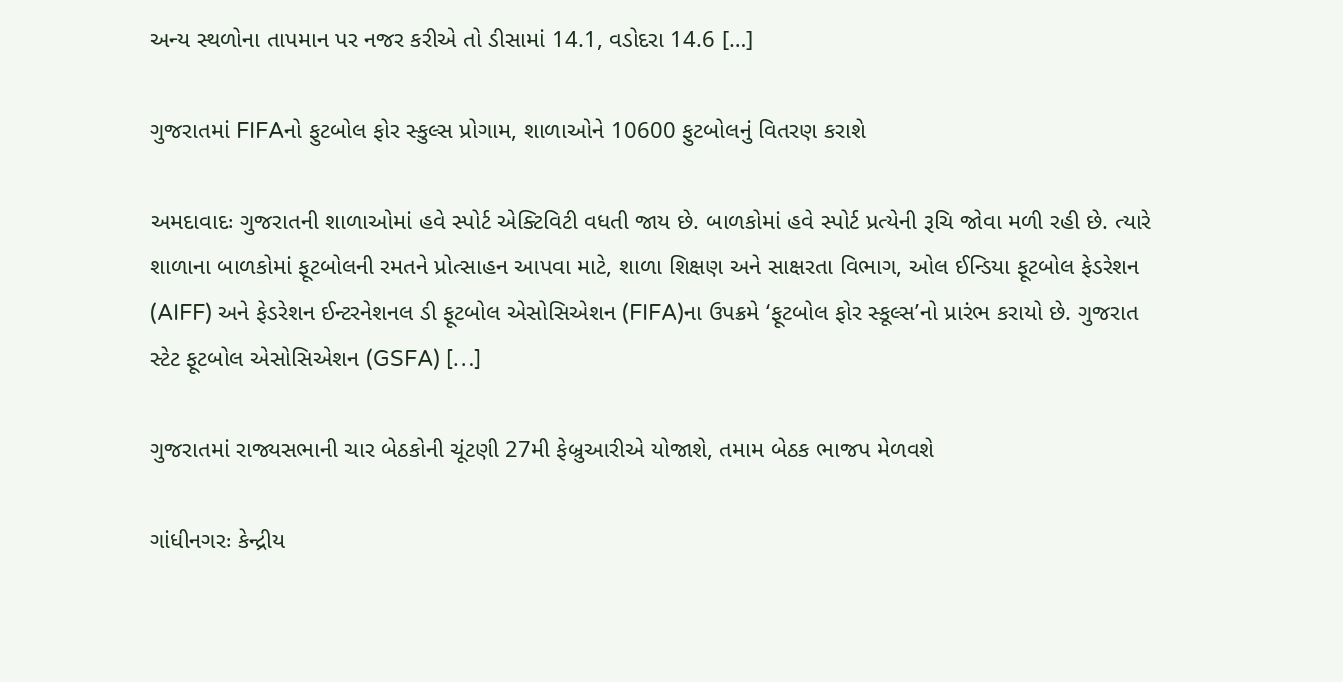અન્ય સ્થળોના તાપમાન પર નજર કરીએ તો ડીસામાં 14.1, વડોદરા 14.6 […]

ગુજરાતમાં FIFAનો ફુટબોલ ફોર સ્કુલ્સ પ્રોગામ, શાળાઓને 10600 ફુટબોલનું વિતરણ કરાશે

અમદાવાદઃ ગુજરાતની શાળાઓમાં હવે સ્પોર્ટ એક્ટિવિટી વધતી જાય છે. બાળકોમાં હવે સ્પોર્ટ પ્રત્યેની રૂચિ જોવા મળી રહી છે. ત્યારે શાળાના બાળકોમાં ફૂટબોલની રમતને પ્રોત્સાહન આપવા માટે, શાળા શિક્ષણ અને સાક્ષરતા વિભાગ, ઓલ ઈન્ડિયા ફૂટબોલ ફેડરેશન (AIFF) અને ફેડરેશન ઈન્ટરનેશનલ ડી ફૂટબોલ એસોસિએશન (FIFA)ના ઉપક્રમે ‘ફૂટબોલ ફોર સ્કૂલ્સ’નો પ્રારંભ કરાયો છે. ગુજરાત સ્ટેટ ફૂટબોલ એસોસિએશન (GSFA) […]

ગુજરાતમાં રાજ્યસભાની ચાર બેઠકોની ચૂંટણી 27મી ફેબ્રુઆરીએ યોજાશે, તમામ બેઠક ભાજપ મેળવશે

ગાંધીનગરઃ કેન્દ્રીય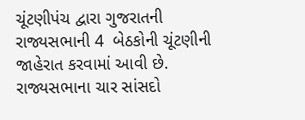ચૂંટણીપંચ દ્વારા ગુજરાતની રાજ્યસભાની 4  બેઠકોની ચૂંટણીની જાહેરાત કરવામાં આવી છે. રાજ્યસભાના ચાર સાંસદો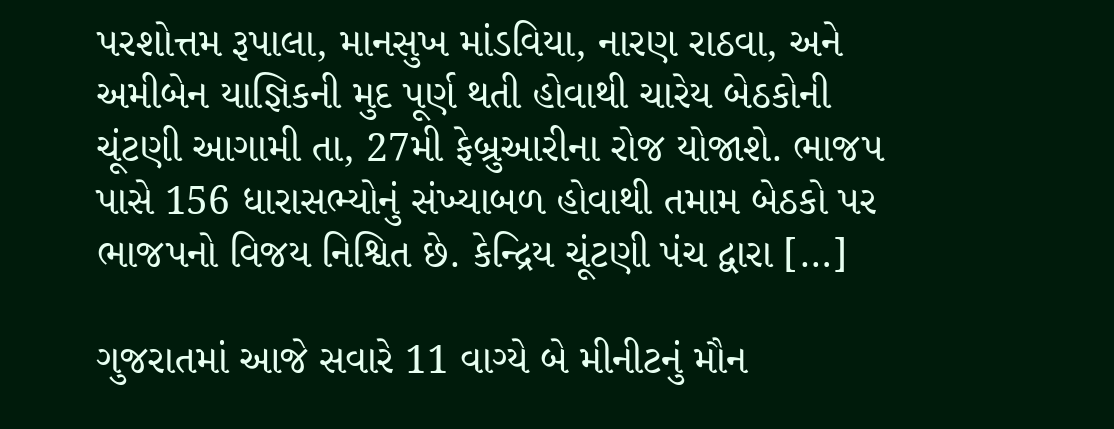પરશોત્તમ રૂપાલા, માનસુખ માંડવિયા, નારણ રાઠવા, અને અમીબેન યાજ્ઞિકની મુદ પૂર્ણ થતી હોવાથી ચારેય બેઠકોની ચૂંટણી આગામી તા, 27મી ફેબ્રુઆરીના રોજ યોજાશે. ભાજપ પાસે 156 ધારાસભ્યોનું સંખ્યાબળ હોવાથી તમામ બેઠકો પર ભાજપનો વિજય નિશ્વિત છે. કેન્દ્રિય ચૂંટણી પંચ દ્વારા […]

ગુજરાતમાં આજે સવારે 11 વાગ્યે બે મીનીટનું મૌન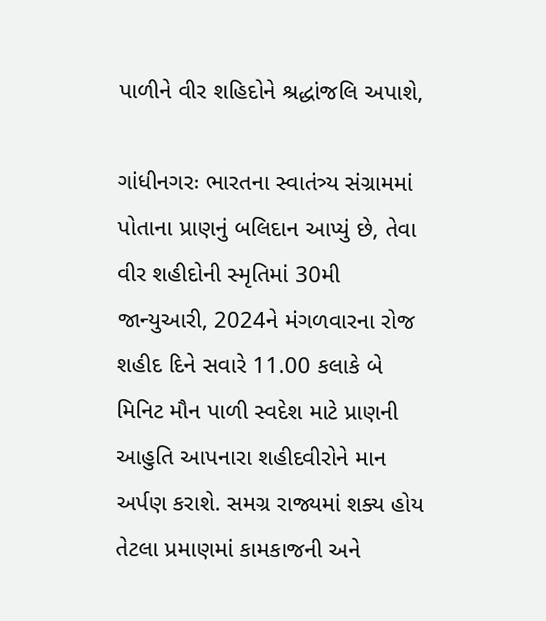પાળીને વીર શહિદોને શ્રદ્ધાંજલિ અપાશે,

ગાંધીનગરઃ ભારતના સ્વાતંત્ર્ય સંગ્રામમાં પોતાના પ્રાણનું બલિદાન આપ્યું છે, તેવા વીર શહીદોની સ્મૃતિમાં 30મી જાન્યુઆરી, 2024ને મંગળવારના રોજ શહીદ દિને સવારે 11.00 કલાકે બે મિનિટ મૌન પાળી સ્વદેશ માટે પ્રાણની આહુતિ આપનારા શહીદવીરોને માન અર્પણ કરાશે. સમગ્ર રાજ્યમાં શક્ય હોય તેટલા પ્રમાણમાં કામકાજની અને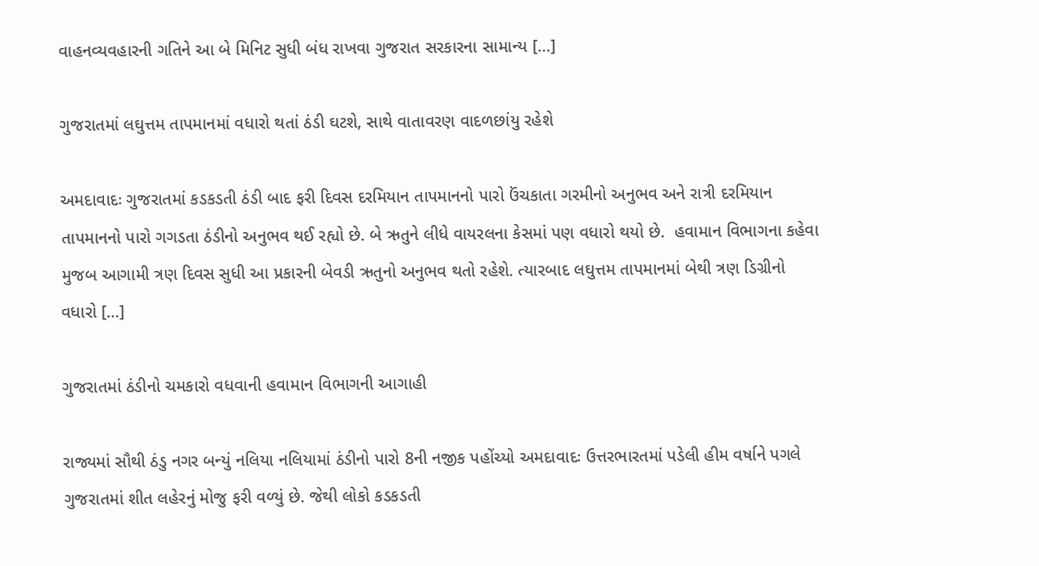વાહનવ્યવહારની ગતિને આ બે મિનિટ સુધી બંધ રાખવા ગુજરાત સરકારના સામાન્ય […]

ગુજરાતમાં લઘુત્તમ તાપમાનમાં વધારો થતાં ઠંડી ઘટશે, સાથે વાતાવરણ વાદળછાંયુ રહેશે

અમદાવાદઃ ગુજરાતમાં કડકડતી ઠંડી બાદ ફરી દિવસ દરમિયાન તાપમાનનો પારો ઉંચકાતા ગરમીનો અનુભવ અને રાત્રી દરમિયાન તાપમાનનો પારો ગગડતા ઠંડીનો અનુભવ થઈ રહ્યો છે. બે ઋતુને લીધે વાયરલના કેસમાં પણ વધારો થયો છે.  હવામાન વિભાગના કહેવા મુજબ આગામી ત્રણ દિવસ સુધી આ પ્રકારની બેવડી ઋતુનો અનુભવ થતો રહેશે. ત્યારબાદ લઘુત્તમ તાપમાનમાં બેથી ત્રણ ડિગ્રીનો વધારો […]

ગુજરાતમાં ઠંડીનો ચમકારો વધવાની હવામાન વિભાગની આગાહી

રાજ્યમાં સૌથી ઠંડુ નગર બન્યું નલિયા નલિયામાં ઠંડીનો પારો 8ની નજીક પહોંચ્યો અમદાવાદઃ ઉત્તરભારતમાં પડેલી હીમ વર્ષાને પગલે ગુજરાતમાં શીત લહેરનું મોજુ ફરી વળ્યું છે. જેથી લોકો કડકડતી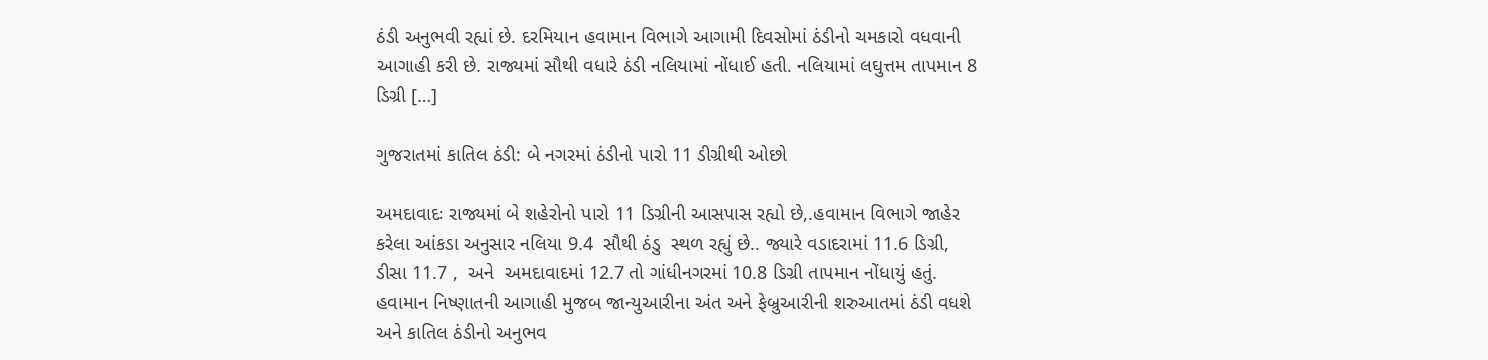ઠંડી અનુભવી રહ્યાં છે. દરમિયાન હવામાન વિભાગે આગામી દિવસોમાં ઠંડીનો ચમકારો વધવાની આગાહી કરી છે. રાજ્યમાં સૌથી વધારે ઠંડી નલિયામાં નોંધાઈ હતી. નલિયામાં લઘુત્તમ તાપમાન 8 ડિગ્રી […]

ગુજરાતમાં કાતિલ ઠંડી: બે નગરમાં ઠંડીનો પારો 11 ડીગ્રીથી ઓછો

અમદાવાદઃ રાજ્યમાં બે શહેરોનો પારો 11 ડિગ્રીની આસપાસ રહ્યો છે,.હવામાન વિભાગે જાહેર કરેલા આંકડા અનુસાર નલિયા 9.4  સૌથી ઠંડુ  સ્થળ રહ્યું છે.. જ્યારે વડાદરામાં 11.6 ડિગ્રી,  ડીસા 11.7 ,  અને  અમદાવાદમાં 12.7 તો ગાંધીનગરમાં 10.8 ડિગ્રી તાપમાન નોંધાયું હતું. હવામાન નિષ્ણાતની આગાહી મુજબ જાન્યુઆરીના અંત અને ફેબ્રુઆરીની શરુઆતમાં ઠંડી વધશે અને કાતિલ ઠંડીનો અનુભવ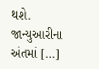થશે. જાન્યુઆરીના અંતમાં […]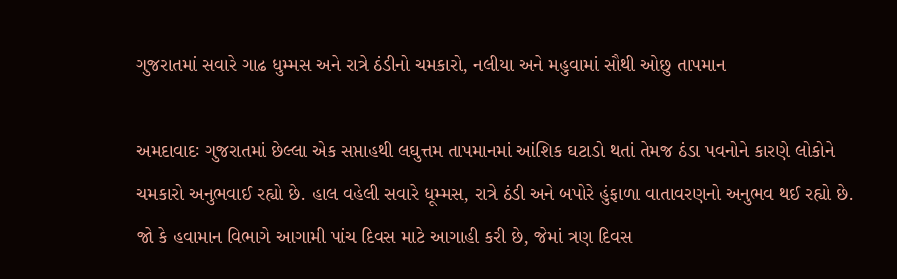ગુજરાતમાં સવારે ગાઢ ધુમ્મસ અને રાત્રે ઠંડીનો ચમકારો, નલીયા અને મહુવામાં સૌથી ઓછુ તાપમાન

અમદાવાદઃ ગુજરાતમાં છેલ્લા એક સપ્તાહથી લઘુત્તમ તાપમાનમાં આંશિક ઘટાડો થતાં તેમજ ઠંડા પવનોને કારણે લોકોને ચમકારો અનુભવાઈ રહ્યો છે. હાલ વહેલી સવારે ધૂમ્મસ, રાત્રે ઠંડી અને બપોરે હુંફાળા વાતાવરણનો અનુભવ થઈ રહ્યો છે. જો કે હવામાન વિભાગે આગામી પાંચ દિવસ માટે આગાહી કરી છે, જેમાં ત્રણ દિવસ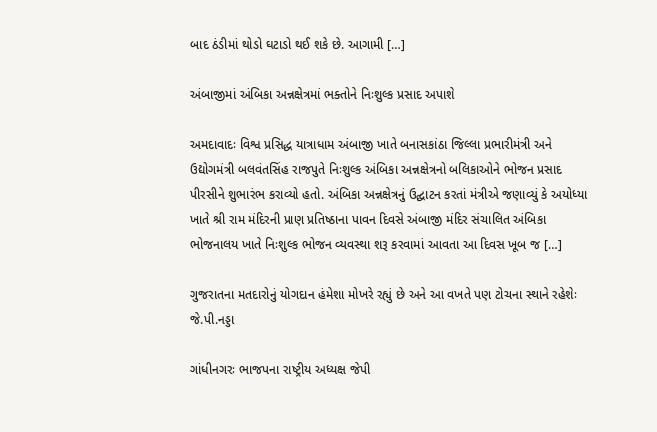બાદ ઠંડીમાં થોડો ઘટાડો થઈ શકે છે. આગામી […]

અંબાજીમાં અંબિકા અન્નક્ષેત્રમાં ભક્તોને નિઃશુલ્ક પ્રસાદ અપાશે

અમદાવાદઃ વિશ્વ પ્રસિદ્ધ યાત્રાધામ અંબાજી ખાતે બનાસકાંઠા જિલ્લા પ્રભારીમંત્રી અને ઉદ્યોગમંત્રી બલવંતસિંહ રાજપુતે નિઃશુલ્ક અંબિકા અન્નક્ષેત્રનો બલિકાઓને ભોજન પ્રસાદ પીરસીને શુભારંભ કરાવ્યો હતો. અંબિકા અન્નક્ષેત્રનું ઉદ્ઘાટન કરતાં મંત્રીએ જણાવ્યું કે અયોધ્યા ખાતે શ્રી રામ મંદિરની પ્રાણ પ્રતિષ્ઠાના પાવન દિવસે અંબાજી મંદિર સંચાલિત અંબિકા ભોજનાલય ખાતે નિઃશુલ્ક ભોજન વ્યવસ્થા શરૂ કરવામાં આવતા આ દિવસ ખૂબ જ […]

ગુજરાતના મતદારોનું યોગદાન હંમેશા મોખરે રહ્યું છે અને આ વખતે પણ ટોચના સ્થાને રહેશેઃ જે.પી.નડ્ડા

ગાંધીનગરઃ ભાજપના રાષ્ટ્રીય અધ્યક્ષ જેપી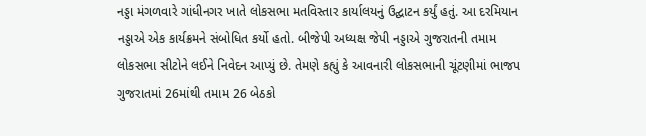નડ્ડા મંગળવારે ગાંધીનગર ખાતે લોકસભા મતવિસ્તાર કાર્યાલયનું ઉદ્ઘાટન કર્યું હતું. આ દરમિયાન નડ્ડાએ એક કાર્યક્રમને સંબોધિત કર્યો હતો. બીજેપી અધ્યક્ષ જેપી નડ્ડાએ ગુજરાતની તમામ લોકસભા સીટોને લઈને નિવેદન આપ્યું છે. તેમણે કહ્યું કે આવનારી લોકસભાની ચૂંટણીમાં ભાજપ ગુજરાતમાં 26માંથી તમામ 26 બેઠકો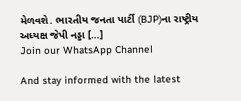મેળવશે. ભારતીય જનતા પાર્ટી (BJP)ના રાષ્ટ્રીય અધ્યક્ષ જેપી નડ્ડા […]
Join our WhatsApp Channel

And stay informed with the latest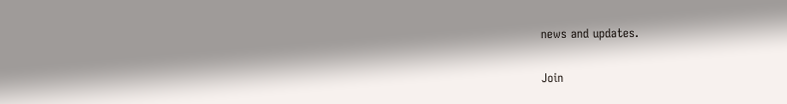news and updates.

Join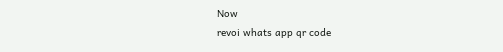Now
revoi whats app qr code